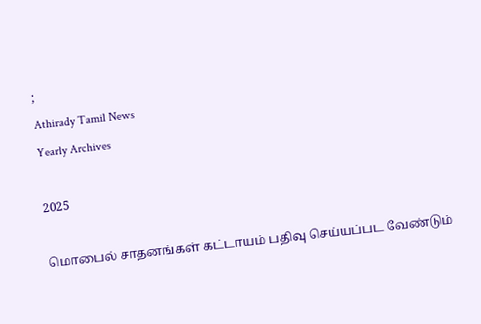;
Athirady Tamil News
Yearly Archives

2025

மொபைல் சாதனங்கள் கட்டாயம் பதிவு செய்யப்பட வேண்டும்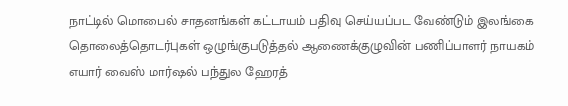நாட்டில் மொபைல் சாதனங்கள் கட்டாயம் பதிவு செய்யப்பட வேண்டும் இலங்கை தொலைத்தொடர்புகள் ஒழுங்குபடுத்தல் ஆணைக்குழுவின் பணிப்பாளர் நாயகம் எயார் வைஸ் மார்ஷல் பந்துல ஹேரத்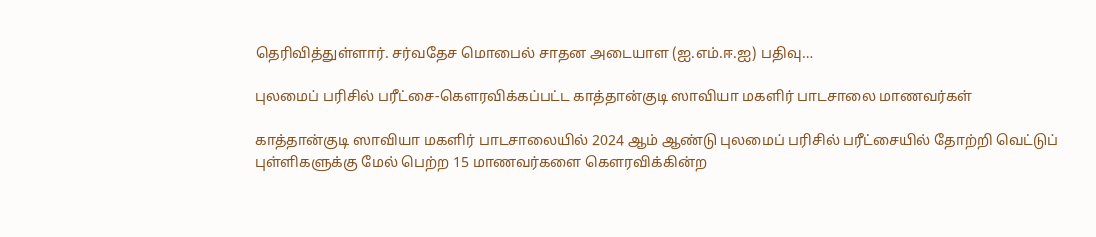தெரிவித்துள்ளார். சர்வதேச மொபைல் சாதன அடையாள (ஐ.எம்.ஈ.ஐ) பதிவு…

புலமைப் பரிசில் பரீட்சை-கௌரவிக்கப்பட்ட காத்தான்குடி ஸாவியா மகளிர் பாடசாலை மாணவர்கள்

காத்தான்குடி ஸாவியா மகளிர் பாடசாலையில் 2024 ஆம் ஆண்டு புலமைப் பரிசில் பரீட்சையில் தோற்றி வெட்டுப் புள்ளிகளுக்கு மேல் பெற்ற 15 மாணவர்களை கௌரவிக்கின்ற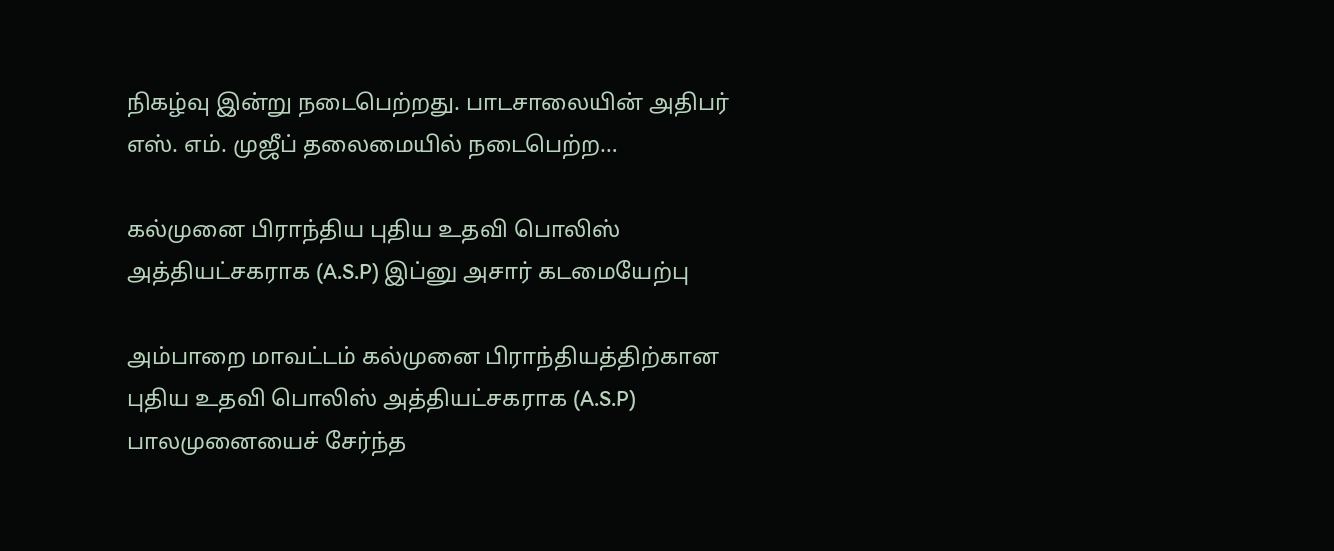நிகழ்வு இன்று நடைபெற்றது. பாடசாலையின் அதிபர் எஸ். எம். முஜீப் தலைமையில் நடைபெற்ற…

கல்முனை பிராந்திய புதிய உதவி பொலிஸ் அத்தியட்ச௧ரா௧ (A.S.P) இப்னு அசார் கடமையேற்பு

அம்பாறை மாவட்டம் கல்முனை பிராந்தியத்திற்கான புதிய உதவி பொலிஸ் அத்தியட்ச௧ரா௧ (A.S.P) பாலமுனையைச் சேர்ந்த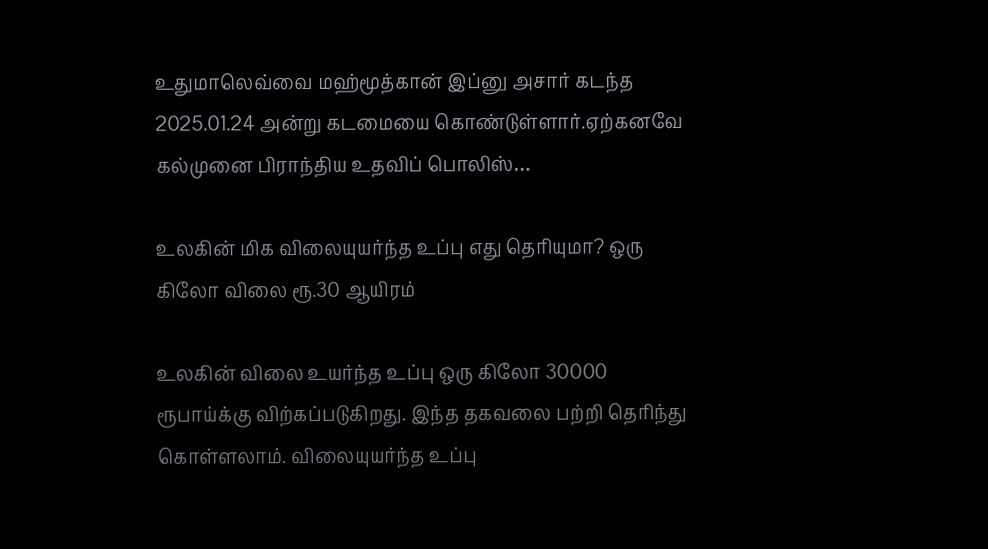உதுமாலெவ்வை மஹ்மூத்கான் இப்னு அசார் கடந்த 2025.01.24 அன்று கடமையை ௧ொண்டுள்ளார்.ஏற்கனவே கல்முனை பிராந்திய உதவிப் பொலிஸ்…

உலகின் மிக விலையுயர்ந்த உப்பு எது தெரியுமா? ஒரு கிலோ விலை ரூ.30 ஆயிரம்

உலகின் விலை உயர்ந்த உப்பு ஒரு கிலோ 30000 ரூபாய்க்கு விற்கப்படுகிறது. இந்த தகவலை பற்றி தெரிந்து கொள்ளலாம். விலையுயர்ந்த உப்பு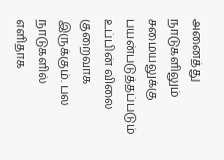அனைத்து நாடுகளிலும் சமையலுக்கு பயன்படுத்தப்படும் உப்பின் விலை குறைவாக இருக்கும். பல நாடுகளில் எளிதாக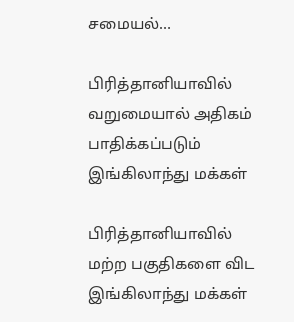சமையல்…

பிரித்தானியாவில் வறுமையால் அதிகம் பாதிக்கப்படும் இங்கிலாந்து மக்கள்

பிரித்தானியாவில் மற்ற பகுதிகளை விட இங்கிலாந்து மக்கள்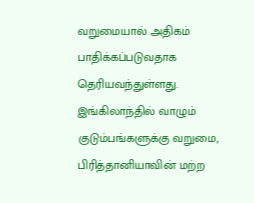வறுமையால் அதிகம் பாதிக்கப்படுவதாக தெரியவந்துள்ளது. இங்கிலாந்தில் வாழும் குடும்பங்களுக்கு வறுமை, பிரித்தானியாவின் மற்ற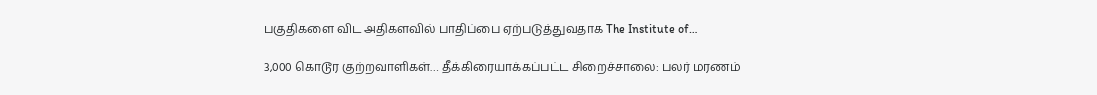பகுதிகளை விட அதிகளவில் பாதிப்பை ஏற்படுத்துவதாக The Institute of…

3,000 கொடூர குற்றவாளிகள்… தீக்கிரையாக்கப்பட்ட சிறைச்சாலை: பலர் மரணம்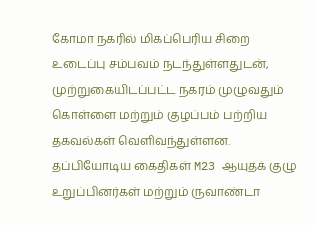கோமா நகரில் மிகப்பெரிய சிறை உடைப்பு சம்பவம் நடந்துள்ளதுடன், முற்றுகையிடப்பட்ட நகரம் முழுவதும் கொள்ளை மற்றும் குழப்பம் பற்றிய தகவல்கள் வெளிவந்துள்ளன. தப்பியோடிய கைதிகள் M23 ஆயுதக் குழு உறுப்பினர்கள் மற்றும் ருவாண்டா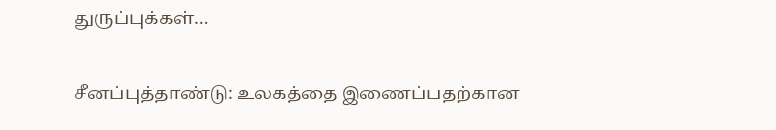துருப்புக்கள்…

சீனப்புத்தாண்டு: உலகத்தை இணைப்பதற்கான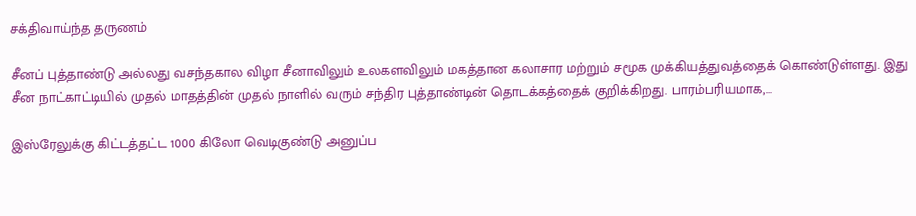சக்திவாய்ந்த தருணம்

சீனப் புத்தாண்டு அல்லது வசந்தகால விழா சீனாவிலும் உலகளவிலும் மகத்தான கலாசார மற்றும் சமூக முக்கியத்துவத்தைக் கொண்டுள்ளது. இது சீன நாட்காட்டியில் முதல் மாதத்தின் முதல் நாளில் வரும் சந்திர புத்தாண்டின் தொடக்கத்தைக் குறிக்கிறது. பாரம்பரியமாக,…

இஸ்ரேலுக்கு கிட்டத்தட்ட 1000 கிலோ வெடிகுண்டு அனுப்ப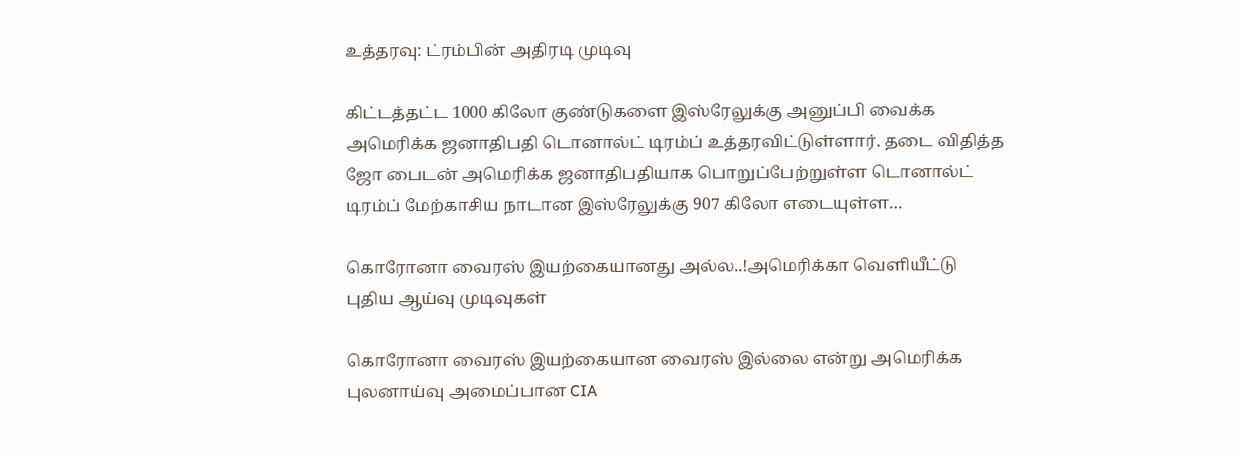உத்தரவு: ட்ரம்பின் அதிரடி முடிவு

கிட்டத்தட்ட 1000 கிலோ குண்டுகளை இஸ்ரேலுக்கு அனுப்பி வைக்க அமெரிக்க ஜனாதிபதி டொனால்ட் டிரம்ப் உத்தரவிட்டுள்ளார். தடை விதித்த ஜோ பைடன் அமெரிக்க ஜனாதிபதியாக பொறுப்பேற்றுள்ள டொனால்ட் டிரம்ப் மேற்காசிய நாடான இஸ்ரேலுக்கு 907 கிலோ எடையுள்ள…

கொரோனா வைரஸ் இயற்கையானது அல்ல..!அமெரிக்கா வெளியீட்டு புதிய ஆய்வு முடிவுகள்

கொரோனா வைரஸ் இயற்கையான வைரஸ் இல்லை என்று அமெரிக்க புலனாய்வு அமைப்பான CIA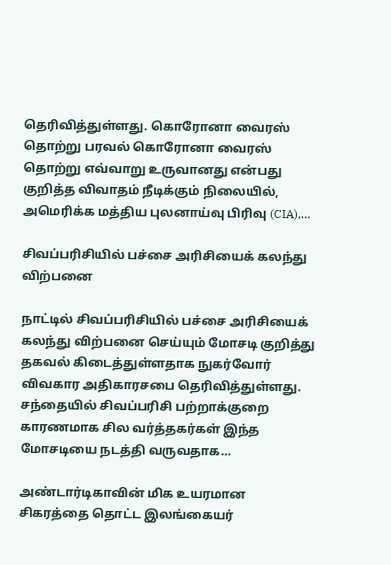தெரிவித்துள்ளது. கொரோனா வைரஸ் தொற்று பரவல் கொரோனா வைரஸ் தொற்று எவ்வாறு உருவானது என்பது குறித்த விவாதம் நீடிக்கும் நிலையில், அமெரிக்க மத்திய புலனாய்வு பிரிவு (CIA),…

சிவப்பரிசியில் பச்சை அரிசியைக் கலந்து விற்பனை

நாட்டில் சிவப்பரிசியில் பச்சை அரிசியைக் கலந்து விற்பனை செய்யும் மோசடி குறித்து தகவல் கிடைத்துள்ளதாக நுகர்வோர் விவகார அதிகாரசபை தெரிவித்துள்ளது. சந்தையில் சிவப்பரிசி பற்றாக்குறை காரணமாக சில வர்த்தகர்கள் இந்த மோசடியை நடத்தி வருவதாக…

அண்டார்டிகாவின் மிக உயரமான சிகரத்தை தொட்ட இலங்கையர்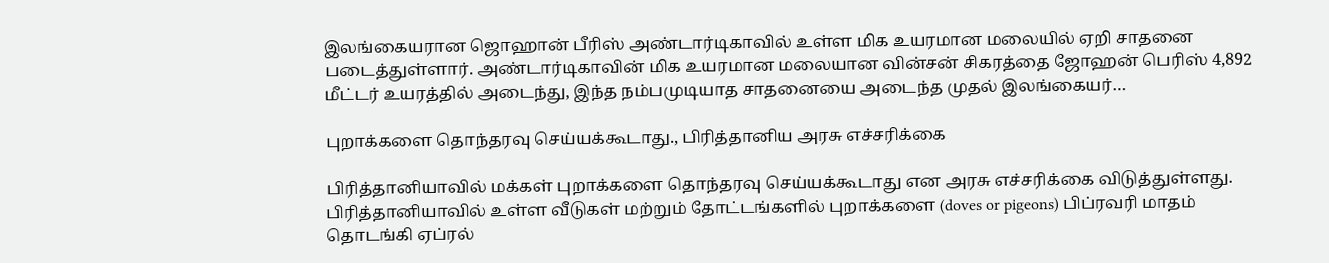இலங்கையரான ஜொஹான் பீரிஸ் அண்டார்டிகாவில் உள்ள மிக உயரமான மலையில் ஏறி சாதனை படைத்துள்ளார். அண்டார்டிகாவின் மிக உயரமான மலையான வின்சன் சிகரத்தை ஜோஹன் பெரிஸ் 4,892 மீட்டர் உயரத்தில் அடைந்து, இந்த நம்பமுடியாத சாதனையை அடைந்த முதல் இலங்கையர்…

புறாக்களை தொந்தரவு செய்யக்கூடாது., பிரித்தானிய அரசு எச்சரிக்கை

பிரித்தானியாவில் மக்கள் புறாக்களை தொந்தரவு செய்யக்கூடாது என அரசு எச்சரிக்கை விடுத்துள்ளது. பிரித்தானியாவில் உள்ள வீடுகள் மற்றும் தோட்டங்களில் புறாக்களை (doves or pigeons) பிப்ரவரி மாதம் தொடங்கி ஏப்ரல்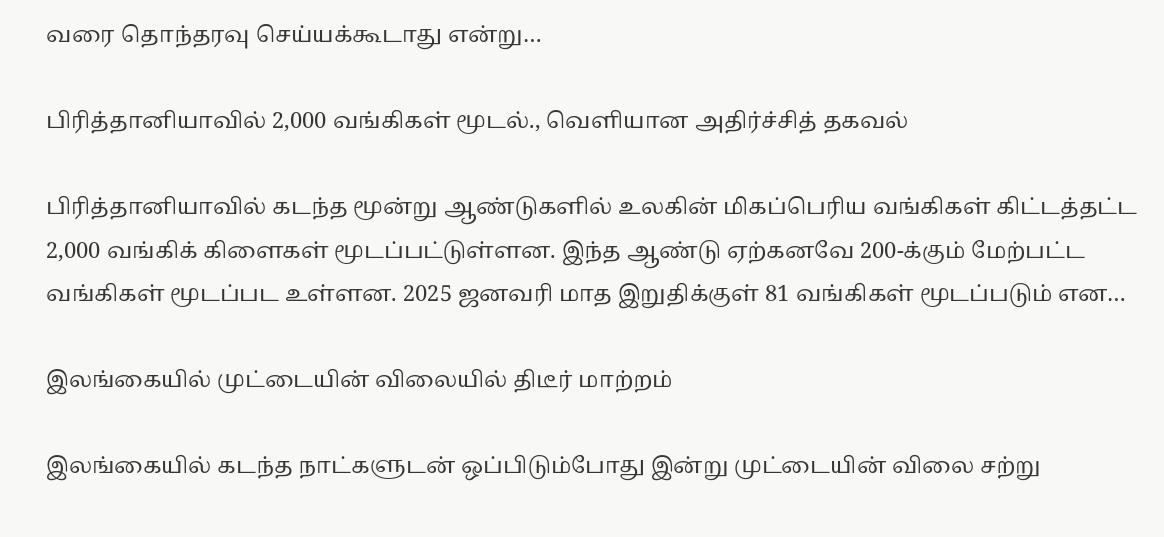வரை தொந்தரவு செய்யக்கூடாது என்று…

பிரித்தானியாவில் 2,000 வங்கிகள் மூடல்., வெளியான அதிர்ச்சித் தகவல்

பிரித்தானியாவில் கடந்த மூன்று ஆண்டுகளில் உலகின் மிகப்பெரிய வங்கிகள் கிட்டத்தட்ட 2,000 வங்கிக் கிளைகள் மூடப்பட்டுள்ளன. இந்த ஆண்டு ஏற்கனவே 200-க்கும் மேற்பட்ட வங்கிகள் மூடப்பட உள்ளன. 2025 ஜனவரி மாத இறுதிக்குள் 81 வங்கிகள் மூடப்படும் என…

இலங்கையில் முட்டையின் விலையில் திடீர் மாற்றம்

இலங்கையில் கடந்த நாட்களுடன் ஒப்பிடும்போது இன்று முட்டையின் விலை சற்று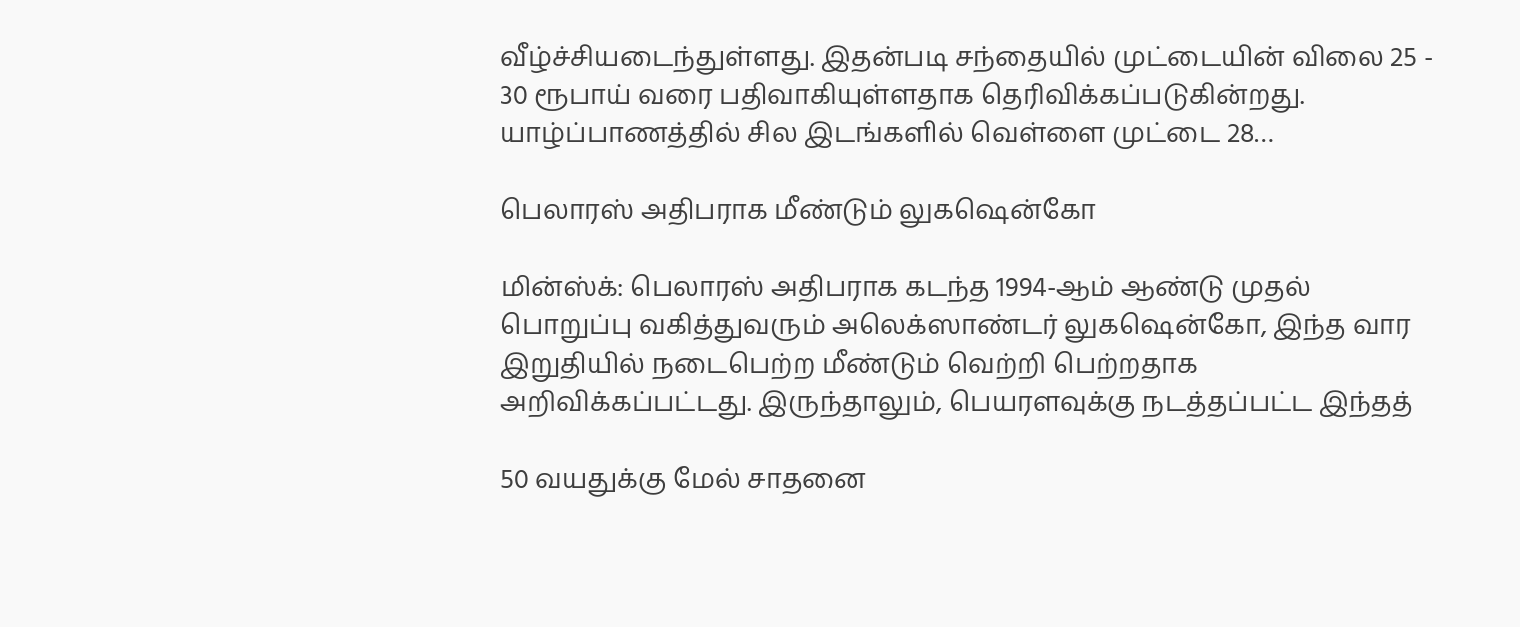வீழ்ச்சியடைந்துள்ளது. இதன்படி சந்தையில் முட்டையின் விலை 25 - 30 ரூபாய் வரை பதிவாகியுள்ளதாக தெரிவிக்கப்படுகின்றது. யாழ்ப்பாணத்தில் சில இடங்களில் வெள்ளை முட்டை 28…

பெலாரஸ் அதிபராக மீண்டும் லுகஷென்கோ

மின்ஸ்க்: பெலாரஸ் அதிபராக கடந்த 1994-ஆம் ஆண்டு முதல் பொறுப்பு வகித்துவரும் அலெக்ஸாண்டர் லுகஷென்கோ, இந்த வார இறுதியில் நடைபெற்ற மீண்டும் வெற்றி பெற்றதாக அறிவிக்கப்பட்டது. இருந்தாலும், பெயரளவுக்கு நடத்தப்பட்ட இந்தத்

50 வயதுக்கு மேல் சாதனை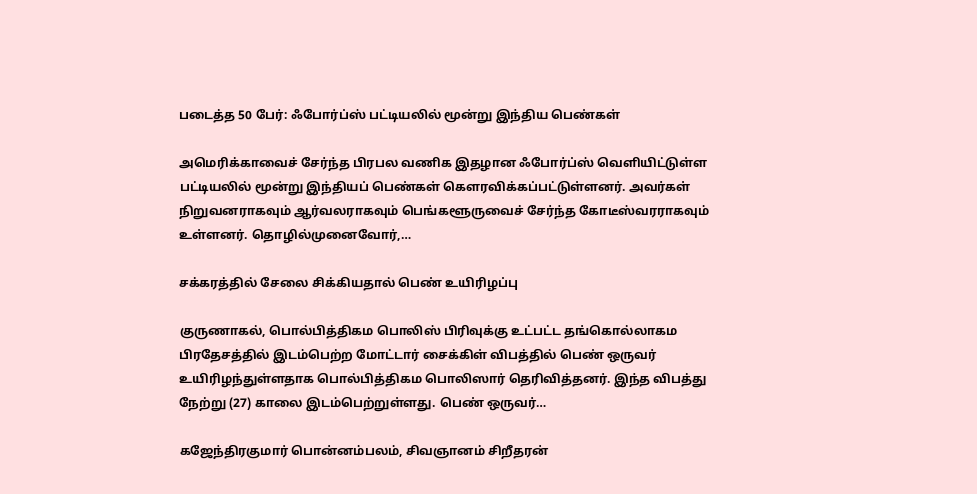படைத்த 50 பேர்: ஃபோர்ப்ஸ் பட்டியலில் மூன்று இந்திய பெண்கள்

அமெரிக்காவைச் சேர்ந்த பிரபல வணிக இதழான ஃபோர்ப்ஸ் வெளியிட்டுள்ள பட்டியலில் மூன்று இந்தியப் பெண்கள் கௌரவிக்கப்பட்டுள்ளனர். அவர்கள் நிறுவனராகவும் ஆர்வலராகவும் பெங்களூருவைச் சேர்ந்த கோடீஸ்வரராகவும் உள்ளனர். தொழில்முனைவோர்,…

சக்கரத்தில் சேலை சிக்கியதால் பெண் உயிரிழப்பு

குருணாகல், பொல்பித்திகம பொலிஸ் பிரிவுக்கு உட்பட்ட தங்கொல்லாகம பிரதேசத்தில் இடம்பெற்ற மோட்டார் சைக்கிள் விபத்தில் பெண் ஒருவர் உயிரிழந்துள்ளதாக பொல்பித்திகம பொலிஸார் தெரிவித்தனர். இந்த விபத்து நேற்று (27) காலை இடம்பெற்றுள்ளது. பெண் ஒருவர்…

கஜேந்திரகுமார் பொன்னம்பலம், சிவஞானம் சிறீதரன்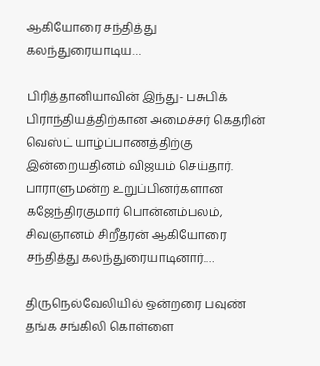ஆகியோரை சந்தித்து கலந்துரையாடிய…

பிரித்தானியாவின் இந்து- பசுபிக் பிராந்தியத்திற்கான அமைச்சர் கெதரின் வெஸ்ட் யாழ்ப்பாணத்திற்கு இன்றையதினம் விஜயம் செய்தார். பாராளுமன்ற உறுப்பினர்களான கஜேந்திரகுமார் பொன்னம்பலம், சிவஞானம் சிறீதரன் ஆகியோரை சந்தித்து கலந்துரையாடினார்.…

திருநெல்வேலியில் ஒன்றரை பவுண் தங்க சங்கிலி கொள்ளை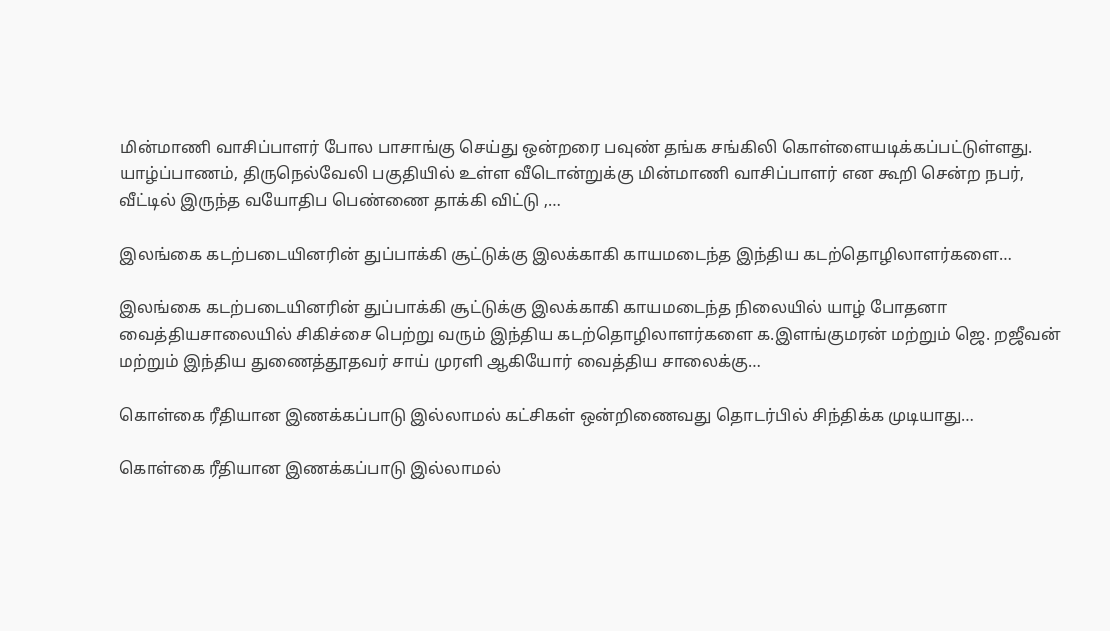மின்மாணி வாசிப்பாளர் போல பாசாங்கு செய்து ஒன்றரை பவுண் தங்க சங்கிலி கொள்ளையடிக்கப்பட்டுள்ளது. யாழ்ப்பாணம், திருநெல்வேலி பகுதியில் உள்ள வீடொன்றுக்கு மின்மாணி வாசிப்பாளர் என கூறி சென்ற நபர், வீட்டில் இருந்த வயோதிப பெண்ணை தாக்கி விட்டு ,…

இலங்கை கடற்படையினரின் துப்பாக்கி சூட்டுக்கு இலக்காகி காயமடைந்த இந்திய கடற்தொழிலாளர்களை…

இலங்கை கடற்படையினரின் துப்பாக்கி சூட்டுக்கு இலக்காகி காயமடைந்த நிலையில் யாழ் போதனா வைத்தியசாலையில் சிகிச்சை பெற்று வரும் இந்திய கடற்தொழிலாளர்களை க.இளங்குமரன் மற்றும் ஜெ. றஜீவன் மற்றும் இந்திய துணைத்தூதவர் சாய் முரளி ஆகியோர் வைத்திய சாலைக்கு…

கொள்கை ரீதியான இணக்கப்பாடு இல்லாமல் கட்சிகள் ஒன்றிணைவது தொடர்பில் சிந்திக்க முடியாது…

கொள்கை ரீதியான இணக்கப்பாடு இல்லாமல்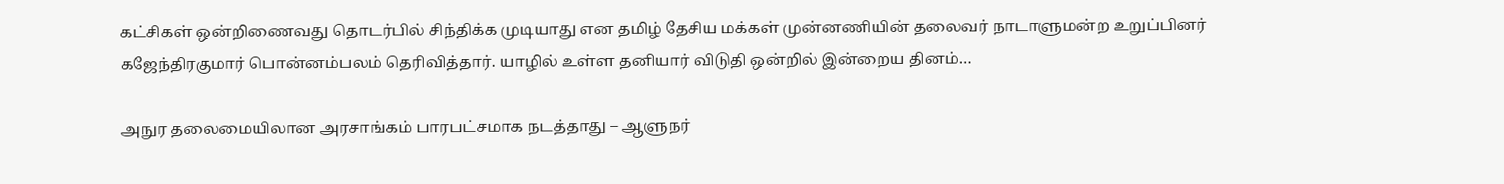கட்சிகள் ஒன்றிணைவது தொடர்பில் சிந்திக்க முடியாது என தமிழ் தேசிய மக்கள் முன்னணியின் தலைவர் நாடாளுமன்ற உறுப்பினர் கஜேந்திரகுமார் பொன்னம்பலம் தெரிவித்தார். யாழில் உள்ள தனியார் விடுதி ஒன்றில் இன்றைய தினம்…

அநுர தலைமையிலான அரசாங்கம் பாரபட்சமாக நடத்தாது – ஆளுநர்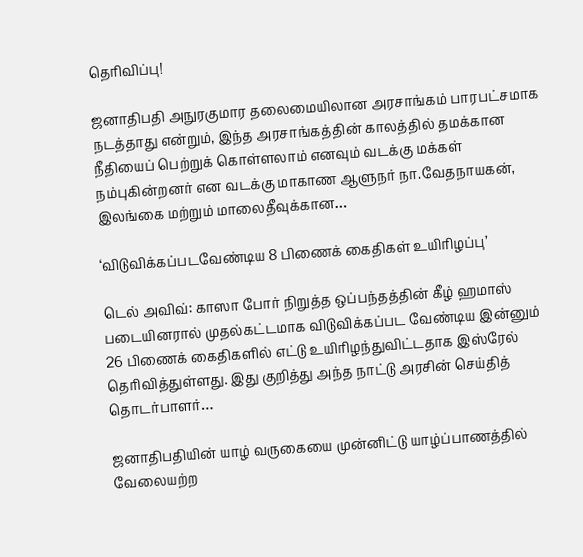தெரிவிப்பு!

ஜனாதிபதி அநுரகுமார தலைமையிலான அரசாங்கம் பாரபட்சமாக நடத்தாது என்றும், இந்த அரசாங்கத்தின் காலத்தில் தமக்கான நீதியைப் பெற்றுக் கொள்ளலாம் எனவும் வடக்கு மக்கள் நம்புகின்றனர் என வடக்கு மாகாண ஆளுநர் நா.வேதநாயகன், இலங்கை மற்றும் மாலைதீவுக்கான…

‘விடுவிக்கப்படவேண்டிய 8 பிணைக் கைதிகள் உயிரிழப்பு’

டெல் அவிவ்: காஸா போர் நிறுத்த ஒப்பந்தத்தின் கீழ் ஹமாஸ் படையினரால் முதல்கட்டமாக விடுவிக்கப்பட வேண்டிய இன்னும் 26 பிணைக் கைதிகளில் எட்டு உயிரிழந்துவிட்டதாக இஸ்ரேல் தெரிவித்துள்ளது. இது குறித்து அந்த நாட்டு அரசின் செய்தித் தொடர்பாளர்…

ஜனாதிபதியின் யாழ் வருகையை முன்னிட்டு யாழ்ப்பாணத்தில் வேலையற்ற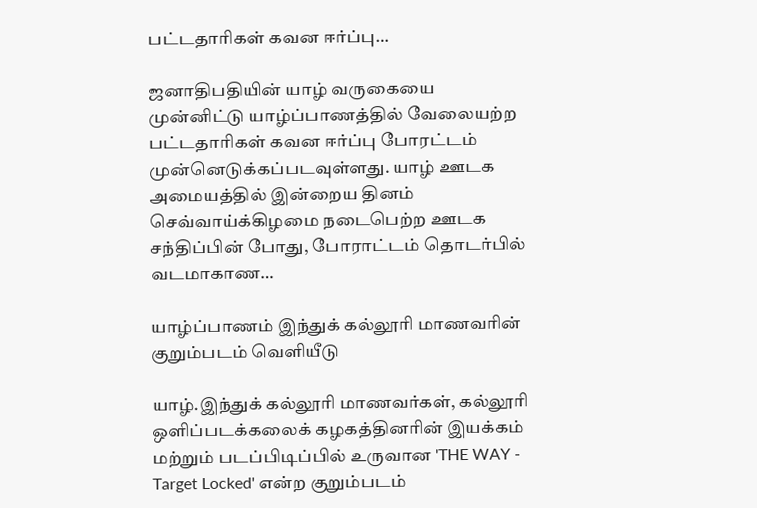பட்டதாரிகள் கவன ஈர்ப்பு…

ஜனாதிபதியின் யாழ் வருகையை முன்னிட்டு யாழ்ப்பாணத்தில் வேலையற்ற பட்டதாரிகள் கவன ஈர்ப்பு போரட்டம் முன்னெடுக்கப்படவுள்ளது. யாழ் ஊடக அமையத்தில் இன்றைய தினம் செவ்வாய்க்கிழமை நடைபெற்ற ஊடக சந்திப்பின் போது, போராட்டம் தொடர்பில் வடமாகாண…

யாழ்ப்பாணம் இந்துக் கல்லூரி மாணவரின் குறும்படம் வெளியீடு

யாழ்.இந்துக் கல்லூரி மாணவர்கள், கல்லூரி ஒளிப்படக்கலைக் கழகத்தினரின் இயக்கம் மற்றும் படப்பிடிப்பில் உருவான 'THE WAY - Target Locked' என்ற குறும்படம்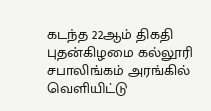கடந்த 22ஆம் திகதி புதன்கிழமை கல்லூரி சபாலிங்கம் அரங்கில் வெளியிட்டு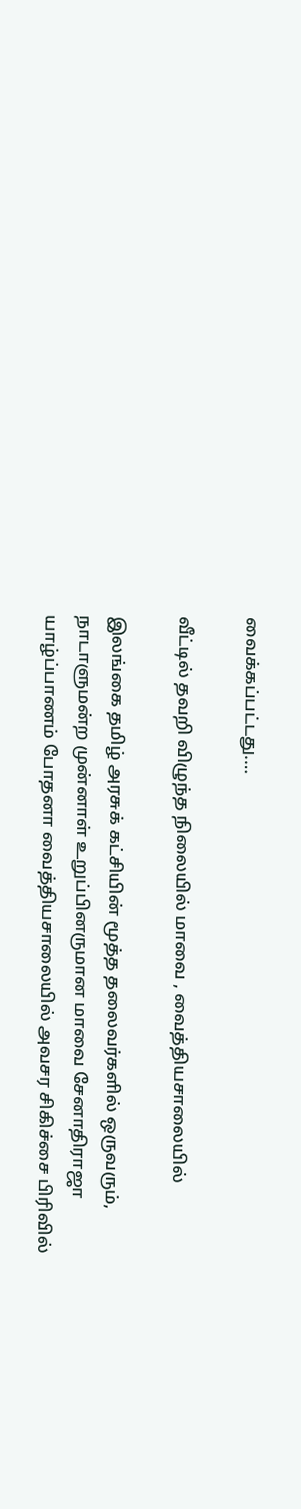வைக்கப்பட்டது.…

வீட்டில் தவறி விழுந்த நிலையில் மாவை , வைத்தியசாலையில்

இலங்கை தமிழ் அரசுக் கட்சியின் மூத்த தலைவர்களில் ஒருவரும், நாடாளுமன்ற முன்னாள் உறுப்பினருமான மாவை சேனாதிராஜா யாழ்ப்பாணம் போதனா வைத்தியசாலையில் அவசர சிகிச்சை பிரிவில்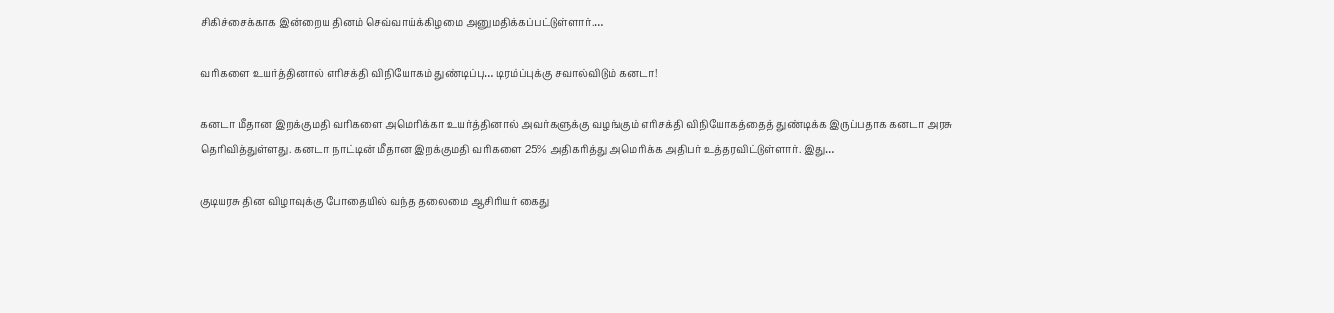சிகிச்சைக்காக இன்றைய தினம் செவ்வாய்க்கிழமை அனுமதிக்கப்பட்டுள்ளார்.…

வரிகளை உயர்த்தினால் எரிசக்தி விநியோகம் துண்டிப்பு… டிரம்ப்புக்கு சவால்விடும் கனடா!

கனடா மீதான இறக்குமதி வரிகளை அமெரிக்கா உயர்த்தினால் அவர்களுக்கு வழங்கும் எரிசக்தி விநியோகத்தைத் துண்டிக்க இருப்பதாக கனடா அரசு தெரிவித்துள்ளது. கனடா நாட்டின் மீதான இறக்குமதி வரிகளை 25% அதிகரித்து அமெரிக்க அதிபர் உத்தரவிட்டுள்ளார். இது…

குடியரசு தின விழாவுக்கு போதையில் வந்த தலைமை ஆசிரியர் கைது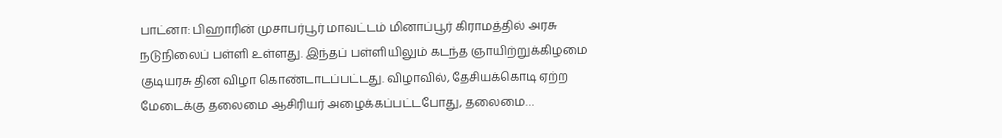பாட்னா: பிஹாரின் முசாபர்பூர் மாவட்டம் மினாப்பூர் கிராமத்தில் அரசு நடுநிலைப் பள்ளி உள்ளது. இந்தப் பள்ளியிலும் கடந்த ஞாயிற்றுக்கிழமை குடியரசு தின விழா கொண்டாடப்பட்டது. விழாவில், தேசியக்கொடி ஏற்ற மேடைக்கு தலைமை ஆசிரியர் அழைக்கப்பட்டபோது, தலைமை…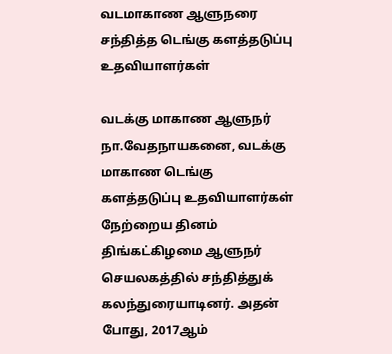வடமாகாண ஆளுநரை சந்தித்த டெங்கு களத்தடுப்பு உதவியாளர்கள்

வடக்கு மாகாண ஆளுநர் நா.வேதநாயகனை, வடக்கு மாகாண டெங்கு களத்தடுப்பு உதவியாளர்கள் நேற்றைய தினம் திங்கட்கிழமை ஆளுநர் செயலகத்தில் சந்தித்துக் கலந்துரையாடினர். அதன் போது, 2017ஆம்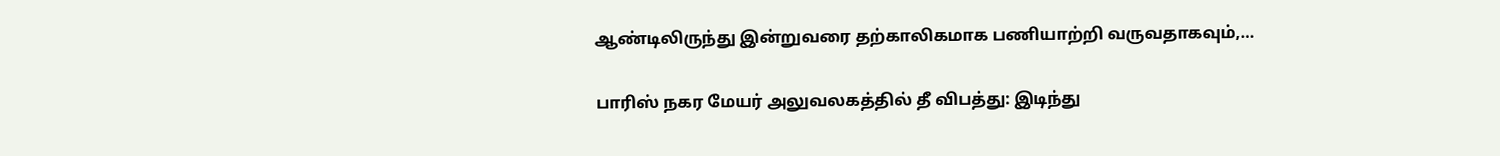ஆண்டிலிருந்து இன்றுவரை தற்காலிகமாக பணியாற்றி வருவதாகவும்,…

பாரிஸ் நகர மேயர் அலுவலகத்தில் தீ விபத்து: இடிந்து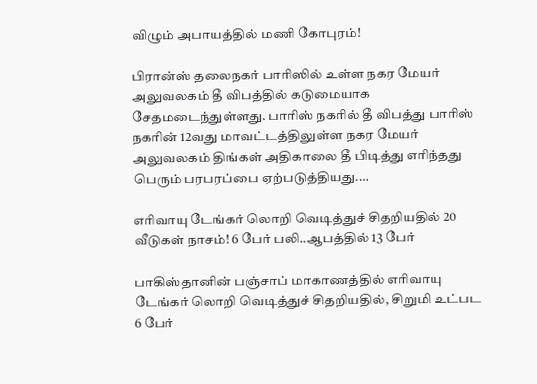விழும் அபாயத்தில் மணி கோபுரம்!

பிரான்ஸ் தலைநகர் பாரிஸில் உள்ள நகர மேயர் அலுவலகம் தீ விபத்தில் கடுமையாக சேதமடைந்துள்ளது. பாரிஸ் நகரில் தீ விபத்து பாரிஸ் நகரின் 12வது மாவட்டத்திலுள்ள நகர மேயர் அலுவலகம் திங்கள் அதிகாலை தீ பிடித்து எரிந்தது பெரும் பரபரப்பை ஏற்படுத்தியது.…

எரிவாயு டேங்கர் லொறி வெடித்துச் சிதறியதில் 20 வீடுகள் நாசம்! 6 பேர் பலி..ஆபத்தில் 13 பேர்

பாகிஸ்தானின் பஞ்சாப் மாகாணத்தில் எரிவாயு டேங்கர் லொறி வெடித்துச் சிதறியதில், சிறுமி உட்பட 6 பேர்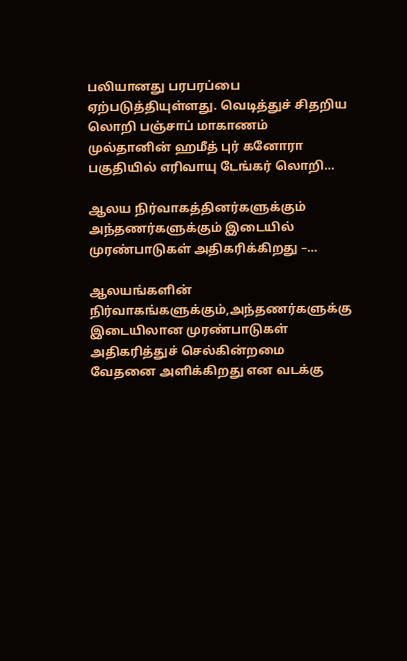பலியானது பரபரப்பை ஏற்படுத்தியுள்ளது. வெடித்துச் சிதறிய லொறி பஞ்சாப் மாகாணம் முல்தானின் ஹமீத் புர் கனோரா பகுதியில் எரிவாயு டேங்கர் லொறி…

ஆலய நிர்வாகத்தினர்களுக்கும் அந்தணர்களுக்கும் இடையில் முரண்பாடுகள் அதிகரிக்கிறது –…

ஆலயங்களின் நிர்வாகங்களுக்கும்,அந்தணர்களுக்கு இடையிலான முரண்பாடுகள் அதிகரித்துச் செல்கின்றமை வேதனை அளிக்கிறது என வடக்கு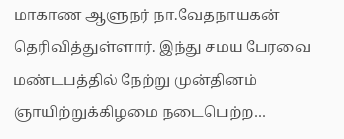மாகாண ஆளுநர் நா.வேதநாயகன் தெரிவித்துள்ளார். இந்து சமய பேரவை மண்டபத்தில் நேற்று முன்தினம் ஞாயிற்றுக்கிழமை நடைபெற்ற…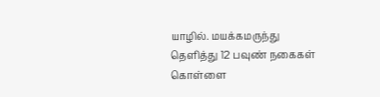யாழில். மயக்கமருந்து தெளித்து 12 பவுண் நகைகள் கொள்ளை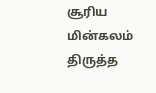சூரிய மின்கலம் திருத்த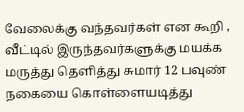வேலைக்கு வந்தவர்கள் என கூறி , வீட்டில் இருந்தவர்களுக்கு மயக்க மருத்து தெளித்து சுமார் 12 பவுண் நகையை கொள்ளையடித்து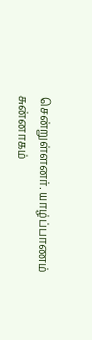சென்றுள்ளனர். யாழ்ப்பாணம் சுன்னாகம்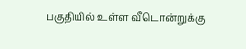பகுதியில் உள்ள வீடொன்றுக்கு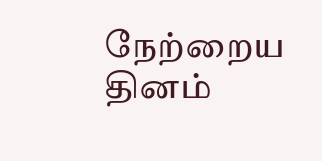நேற்றைய தினம்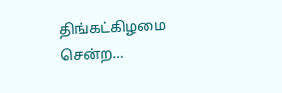திங்கட்கிழமை சென்ற…